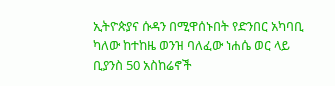ኢትዮጵያና ሱዳን በሚዋሰኑበት የድንበር አካባቢ ካለው ከተከዜ ወንዝ ባለፈው ነሐሴ ወር ላይ ቢያንስ 50 አስከሬኖች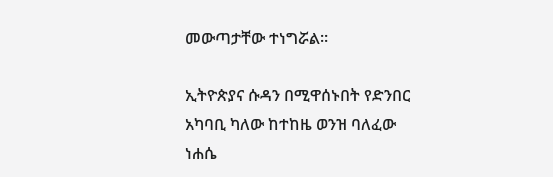መውጣታቸው ተነግሯል።

ኢትዮጵያና ሱዳን በሚዋሰኑበት የድንበር አካባቢ ካለው ከተከዜ ወንዝ ባለፈው ነሐሴ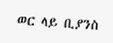ወር ላይ ቢያንስ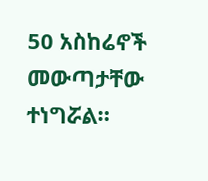50 አስከሬኖች መውጣታቸው ተነግሯል።